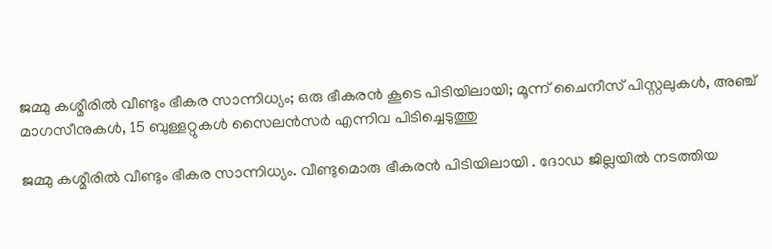ജമ്മു കശ്മീരിൽ വീണ്ടും ഭീകര സാന്നിധ്യം; ഒരു ഭീകരൻ കൂടെ പിടിയിലായി; മൂന്ന് ചൈനീസ് പിസ്റ്റലുകൾ, അഞ്ച് മാഗസീനുകൾ, 15 ബുള്ളറ്റുകൾ സൈലൻസർ എന്നിവ പിടിച്ചെടുത്തു

ജമ്മു കശ്മീരിൽ വീണ്ടും ഭീകര സാന്നിധ്യം. വീണ്ടുമൊരു ഭീകരൻ പിടിയിലായി . ദോഡ ജില്ലയിൽ നടത്തിയ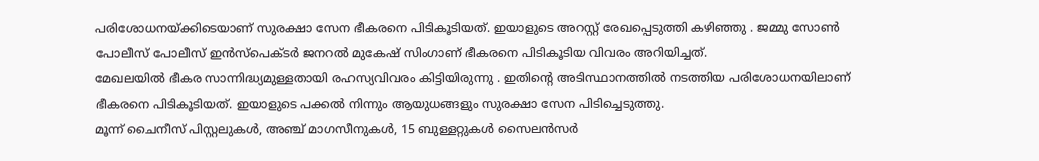പരിശോധനയ്ക്കിടെയാണ് സുരക്ഷാ സേന ഭീകരനെ പിടികൂടിയത്. ഇയാളുടെ അറസ്റ്റ് രേഖപ്പെടുത്തി കഴിഞ്ഞു . ജമ്മു സോൺ പോലീസ് പോലീസ് ഇൻസ്പെക്ടർ ജനറൽ മുകേഷ് സിംഗാണ് ഭീകരനെ പിടികൂടിയ വിവരം അറിയിച്ചത്.
മേഖലയിൽ ഭീകര സാന്നിദ്ധ്യമുള്ളതായി രഹസ്യവിവരം കിട്ടിയിരുന്നു . ഇതിന്റെ അടിസ്ഥാനത്തിൽ നടത്തിയ പരിശോധനയിലാണ് ഭീകരനെ പിടികൂടിയത്. ഇയാളുടെ പക്കൽ നിന്നും ആയുധങ്ങളും സുരക്ഷാ സേന പിടിച്ചെടുത്തു.
മൂന്ന് ചൈനീസ് പിസ്റ്റലുകൾ, അഞ്ച് മാഗസീനുകൾ, 15 ബുള്ളറ്റുകൾ സൈലൻസർ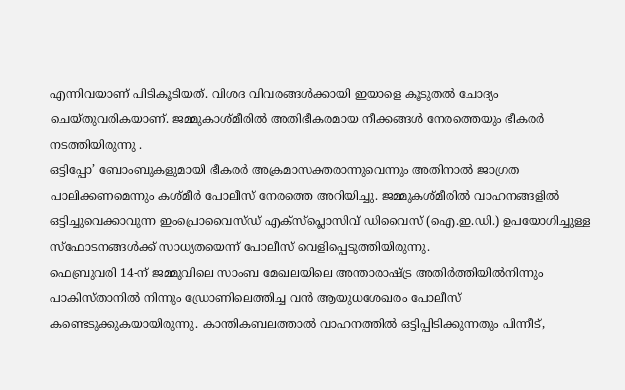എന്നിവയാണ് പിടികൂടിയത്. വിശദ വിവരങ്ങൾക്കായി ഇയാളെ കൂടുതൽ ചോദ്യം ചെയ്തുവരികയാണ്. ജമ്മുകാശ്മീരിൽ അതിഭീകരമായ നീക്കങ്ങൾ നേരത്തെയും ഭീകരർ നടത്തിയിരുന്നു .
ഒട്ടിപ്പോ’ ബോംബുകളുമായി ഭീകരർ അക്രമാസക്തരാന്നുവെന്നും അതിനാൽ ജാഗ്രത പാലിക്കണമെന്നും കശ്മീർ പോലീസ് നേരത്തെ അറിയിച്ചു. ജമ്മുകശ്മീരിൽ വാഹനങ്ങളിൽ ഒട്ടിച്ചുവെക്കാവുന്ന ഇംപ്രൊവൈസ്ഡ് എക്സ്പ്ലൊസിവ് ഡിവൈസ് (ഐ.ഇ.ഡി.) ഉപയോഗിച്ചുള്ള സ്ഫോടനങ്ങൾക്ക് സാധ്യതയെന്ന് പോലീസ് വെളിപ്പെടുത്തിയിരുന്നു.
ഫെബ്രുവരി 14-ന് ജമ്മുവിലെ സാംബ മേഖലയിലെ അന്താരാഷ്ട്ര അതിർത്തിയിൽനിന്നും പാകിസ്താനിൽ നിന്നും ഡ്രോണിലെത്തിച്ച വൻ ആയുധശേഖരം പോലീസ് കണ്ടെടുക്കുകയായിരുന്നു. കാന്തികബലത്താൽ വാഹനത്തിൽ ഒട്ടിപ്പിടിക്കുന്നതും പിന്നീട്,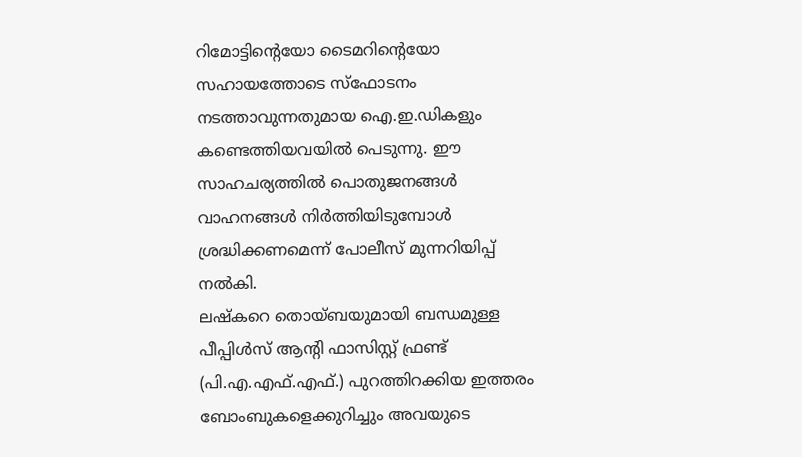റിമോട്ടിന്റെയോ ടൈമറിന്റെയോ സഹായത്തോടെ സ്ഫോടനം നടത്താവുന്നതുമായ ഐ.ഇ.ഡികളും കണ്ടെത്തിയവയിൽ പെടുന്നു. ഈ സാഹചര്യത്തിൽ പൊതുജനങ്ങൾ വാഹനങ്ങൾ നിർത്തിയിടുമ്പോൾ ശ്രദ്ധിക്കണമെന്ന് പോലീസ് മുന്നറിയിപ്പ് നൽകി.
ലഷ്കറെ തൊയ്ബയുമായി ബന്ധമുള്ള പീപ്പിൾസ് ആന്റി ഫാസിസ്റ്റ് ഫ്രണ്ട് (പി.എ.എഫ്.എഫ്.) പുറത്തിറക്കിയ ഇത്തരം ബോംബുകളെക്കുറിച്ചും അവയുടെ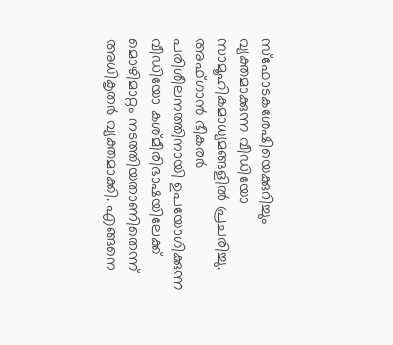സ്ഫോടകശേഷിയെക്കുറിച്ചും വ്യക്തമാക്കുന്ന വീഡിയോ സാമൂഹികമാധ്യമങ്ങളിൽ പ്രചരിച്ചു.
അഫ്ഗാൻ ഭീകരർ പരിശീലനത്തിനായി ഉപയോഗിക്കുന്ന വീഡിയോ കശ്മീരിഭാഷയിലേക്ക് മൊഴിമാറ്റം നടത്തിയതാണിതെന്ന് അധികൃതർ വ്യക്തമാക്കി. എങ്ങനെ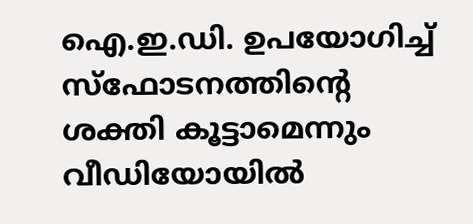ഐ.ഇ.ഡി. ഉപയോഗിച്ച് സ്ഫോടനത്തിന്റെ ശക്തി കൂട്ടാമെന്നും വീഡിയോയിൽ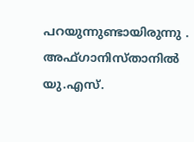പറയുന്നുണ്ടായിരുന്നു .
അഫ്ഗാനിസ്താനിൽ യു.എസ്.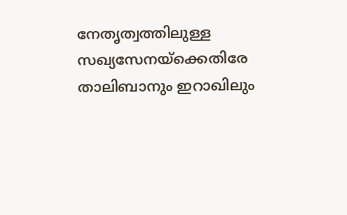നേതൃത്വത്തിലുള്ള സഖ്യസേനയ്ക്കെതിരേ താലിബാനും ഇറാഖിലും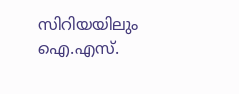സിറിയയിലും ഐ.എസ്.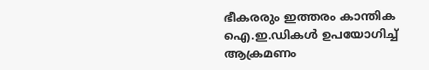ഭീകരരും ഇത്തരം കാന്തിക ഐ.ഇ.ഡികൾ ഉപയോഗിച്ച് ആക്രമണം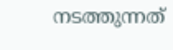നടത്തുന്നത്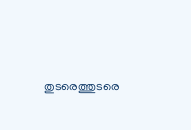തുടരെത്തുടരെ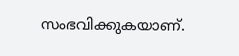സംഭവിക്കുകയാണ്.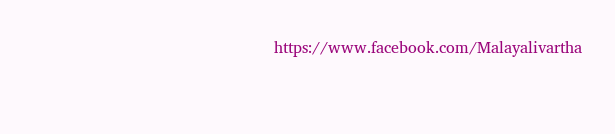https://www.facebook.com/Malayalivartha